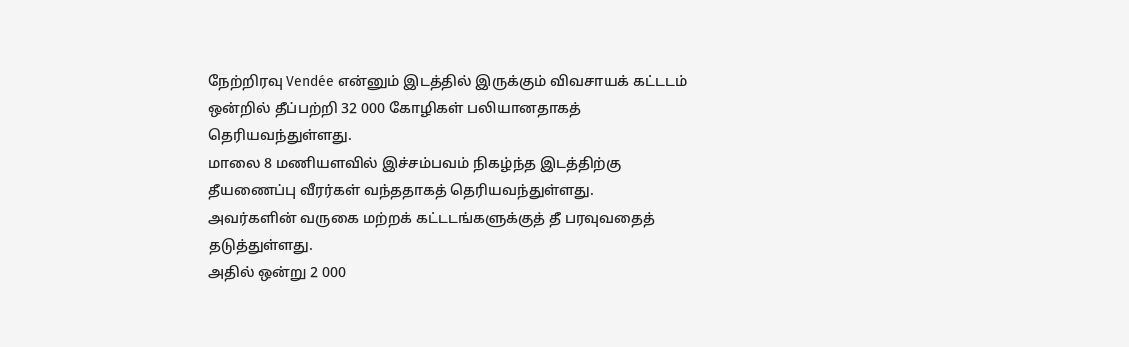நேற்றிரவு Vendée என்னும் இடத்தில் இருக்கும் விவசாயக் கட்டடம் ஒன்றில் தீப்பற்றி 32 000 கோழிகள் பலியானதாகத் தெரியவந்துள்ளது.
மாலை 8 மணியளவில் இச்சம்பவம் நிகழ்ந்த இடத்திற்கு தீயணைப்பு வீரர்கள் வந்ததாகத் தெரியவந்துள்ளது.
அவர்களின் வருகை மற்றக் கட்டடங்களுக்குத் தீ பரவுவதைத் தடுத்துள்ளது.
அதில் ஒன்று 2 000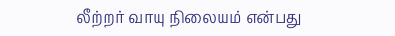லீற்றர் வாயு நிலையம் என்பது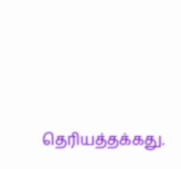தெரியத்தக்கது.